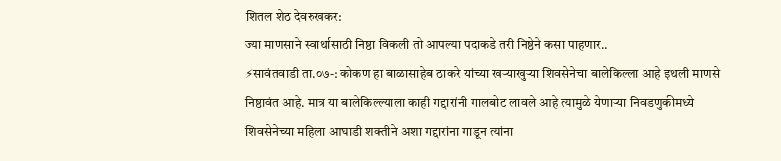शितल शेठ देवरुखकर:
ज्या माणसाने स्वार्थासाठी निष्ठा विकली तो आपल्या पदाकडे तरी निष्ठेने कसा पाहणार..
⚡सावंतवाडी ता.०७-: कोकण हा बाळासाहेब ठाकरे यांच्या खऱ्याखुऱ्या शिवसेनेचा बालेकिल्ला आहे इथली माणसे निष्ठावंत आहे. मात्र या बालेकिल्ल्याला काही गद्दारांनी गालबोट लावले आहे त्यामुळे येणाऱ्या निवडणुकीमध्ये शिवसेनेच्या महिला आघाडी शक्तीने अशा गद्दारांना गाडून त्यांना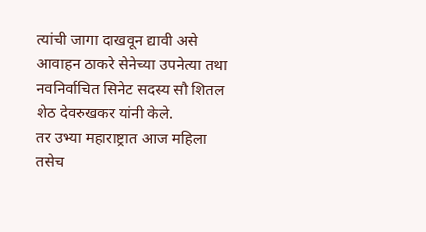त्यांची जागा दाखवून द्यावी असे आवाहन ठाकरे सेनेच्या उपनेत्या तथा नवनिर्वाचित सिनेट सदस्य सौ शितल शेठ देवरुखकर यांनी केले.
तर उभ्या महाराष्ट्रात आज महिला तसेच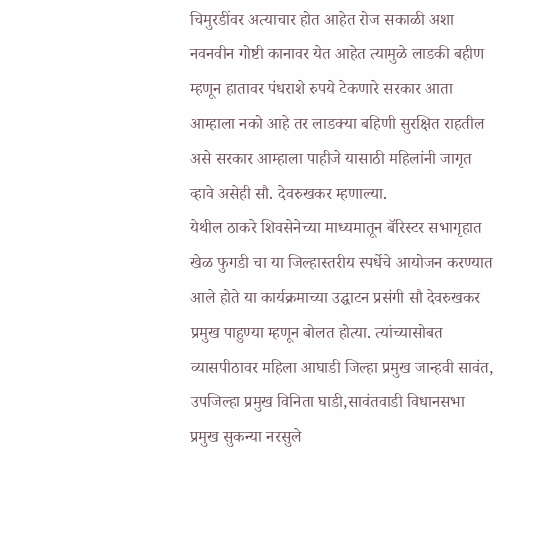चिमुरडींवर अत्याचार होत आहेत रोज सकाळी अशा नवनवीन गोष्टी कानावर येत आहेत त्यामुळे लाडकी बहीण म्हणून हातावर पंधराशे रुपये टेकणारे सरकार आता आम्हाला नको आहे तर लाडक्या बहिणी सुरक्षित राहतील असे सरकार आम्हाला पाहीजे यासाठी महिलांनी जागृत व्हावे असेही सौ. देवरुखकर म्हणाल्या.
येथील ठाकरे शिवसेनेच्या माध्यमातून बॅरिस्टर सभागृहात खेळ फुगडी चा या जिल्हास्तरीय स्पर्धेचे आयोजन करण्यात आले होते या कार्यक्रमाच्या उद्घाटन प्रसंगी सौ देवरुखकर प्रमुख पाहुण्या म्हणून बोलत होत्या. त्यांच्यासोबत व्यासपीठावर महिला आघाडी जिल्हा प्रमुख जान्हवी सावंत, उपजिल्हा प्रमुख विनिता घाडी,सावंतवाडी विधानसभा प्रमुख सुकन्या नरसुले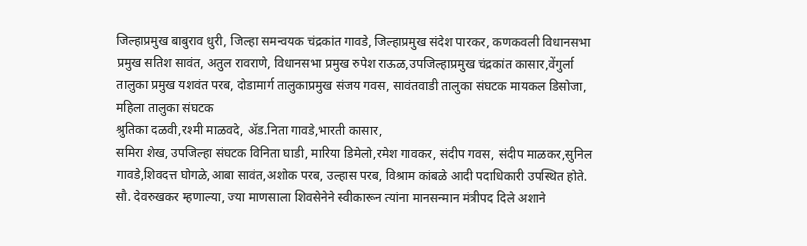जिल्हाप्रमुख बाबुराव धुरी, जिल्हा समन्वयक चंद्रकांत गावडे, जिल्हाप्रमुख संदेश पारकर, कणकवली विधानसभा प्रमुख सतिश सावंत, अतुल रावराणे, विधानसभा प्रमुख रुपेश राऊळ,उपजिल्हाप्रमुख चंद्रकांत कासार,वेंगुर्ला तालुका प्रमुख यशवंत परब, दोडामार्ग तालुकाप्रमुख संजय गवस, सावंतवाडी तालुका संघटक मायकल डिसोजा, महिला तालुका संघटक
श्रुतिका दळवी,रश्मी माळवदे, ॲड.निता गावडे,भारती कासार,
समिरा शेख, उपजिल्हा संघटक विनिता घाडी, मारिया डिमेलो,रमेश गावकर, संदीप गवस, संदीप माळकर,सुनिल गावडे,शिवदत्त घोगळे,आबा सावंत,अशोक परब, उल्हास परब, विश्राम कांबळे आदी पदाधिकारी उपस्थित होते.
सौ. देवरुखकर म्हणाल्या, ज्या माणसाला शिवसेनेने स्वीकारून त्यांना मानसन्मान मंत्रीपद दिले अशाने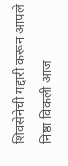शिवसेनेची गद्दारी करून आपले निष्ठा विकली आज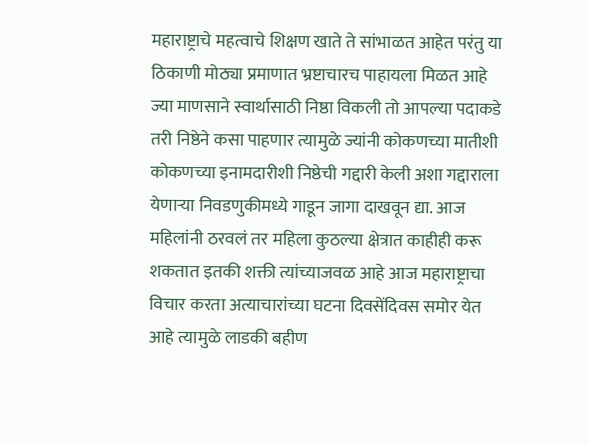महाराष्ट्राचे महत्वाचे शिक्षण खाते ते सांभाळत आहेत परंतु या ठिकाणी मोठ्या प्रमाणात भ्रष्टाचारच पाहायला मिळत आहे ज्या माणसाने स्वार्थासाठी निष्ठा विकली तो आपल्या पदाकडे तरी निष्ठेने कसा पाहणार त्यामुळे ज्यांनी कोकणच्या मातीशी कोकणच्या इनामदारीशी निष्ठेची गद्दारी केली अशा गद्दाराला येणाऱ्या निवडणुकीमध्ये गाडून जागा दाखवून द्या. आज महिलांनी ठरवलं तर महिला कुठल्या क्षेत्रात काहीही करू शकतात इतकी शक्ती त्यांच्याजवळ आहे आज महाराष्ट्राचा विचार करता अत्याचारांच्या घटना दिवसेंदिवस समोर येत आहे त्यामुळे लाडकी बहीण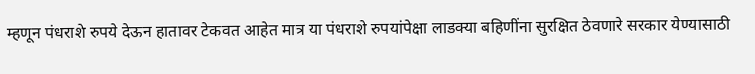म्हणून पंधराशे रुपये देऊन हातावर टेकवत आहेत मात्र या पंधराशे रुपयांपेक्षा लाडक्या बहिणींना सुरक्षित ठेवणारे सरकार येण्यासाठी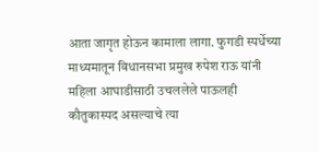आता जागृत होऊन कामाला लागा. फुगडी स्पर्धेच्या माध्यमातून विधानसभा प्रमुख रुपेश राऊ यांनी महिला आघाडीसाठी उचललेले पाऊलही कौतुकास्पद असल्याचे त्या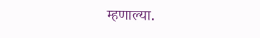म्हणाल्या.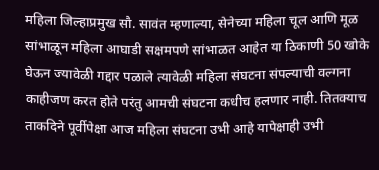महिला जिल्हाप्रमुख सौ. सावंत म्हणाल्या, सेनेच्या महिला चूल आणि मूळ सांभाळून महिला आघाडी सक्षमपणे सांभाळत आहेत या ठिकाणी 50 खोके घेऊन ज्यावेळी गद्दार पळाले त्यावेळी महिला संघटना संपल्याची वल्गना काहीजण करत होते परंतु आमची संघटना कधीच हलणार नाही. तितक्याच ताकदिने पूर्वीपेक्षा आज महिला संघटना उभी आहे यापेक्षाही उभी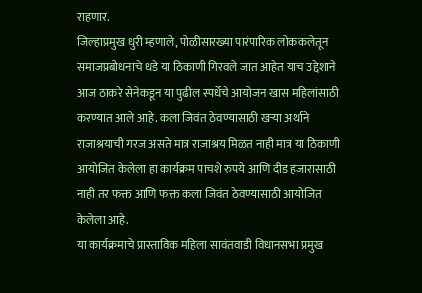राहणार.
जिल्हाप्रमुख धुरी म्हणाले, पोळीसारख्या पारंपारिक लोककलेतून समाजप्रबोधनाचे धडे या ठिकाणी गिरवले जात आहेत याच उद्देशाने आज ठाकरे सेनेकडून या पुढील स्पर्धेचे आयोजन खास महिलांसाठी करण्यात आले आहे. कला जिवंत ठेवण्यासाठी खऱ्या अर्थाने राजाश्रयाची गरज असते मात्र राजाश्रय मिळत नाही मात्र या ठिकाणी आयोजित केलेला हा कार्यक्रम पाचशे रुपये आणि दीड हजारासाठी नाही तर फक्त आणि फक्त कला जिवंत ठेवण्यासाठी आयोजित केलेला आहे.
या कार्यक्रमाचे प्रास्ताविक महिला सावंतवाडी विधानसभा प्रमुख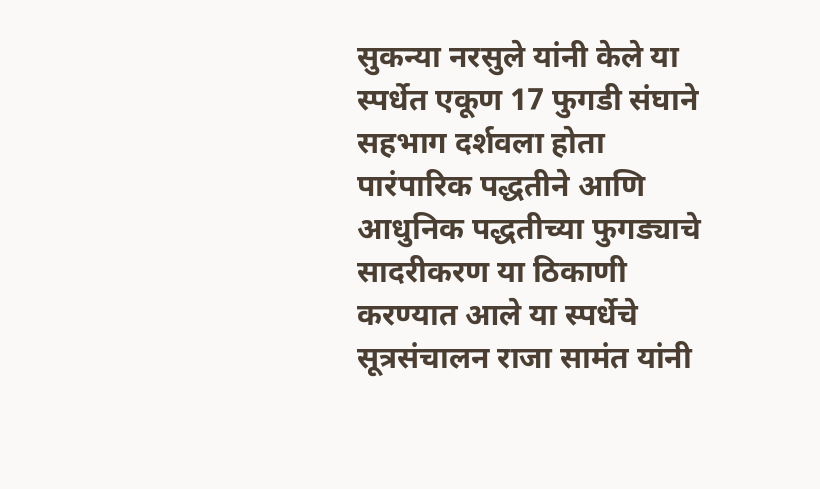सुकन्या नरसुले यांनी केले या स्पर्धेत एकूण 17 फुगडी संघाने सहभाग दर्शवला होता पारंपारिक पद्धतीने आणि आधुनिक पद्धतीच्या फुगड्याचे सादरीकरण या ठिकाणी करण्यात आले या स्पर्धेचे सूत्रसंचालन राजा सामंत यांनी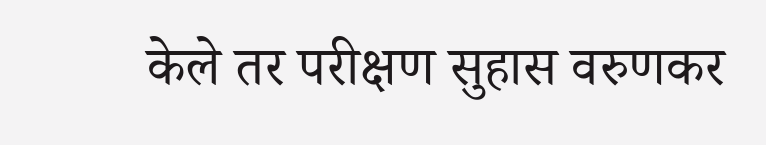केले तर परीक्षण सुहास वरुणकर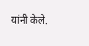यांनी केले.